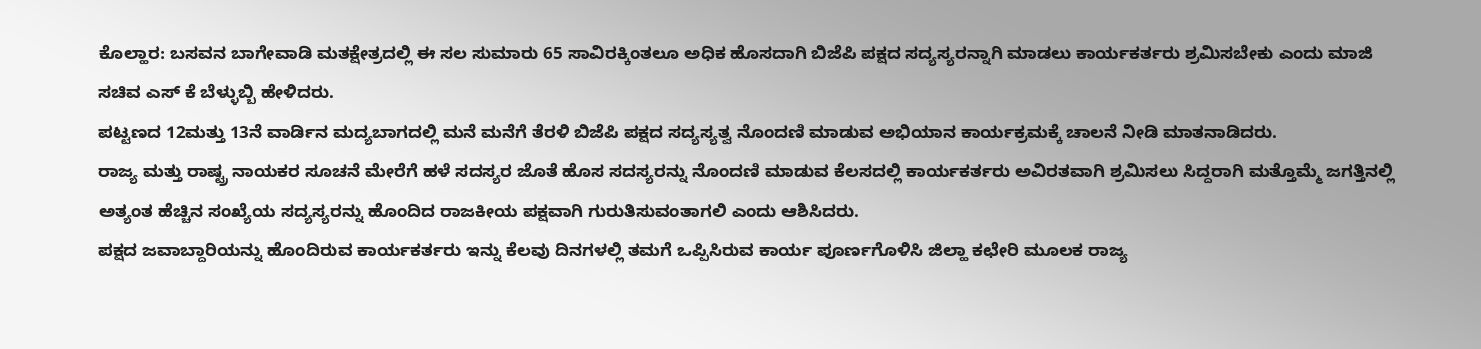ಕೊಲ್ಹಾರ: ಬಸವನ ಬಾಗೇವಾಡಿ ಮತಕ್ಷೇತ್ರದಲ್ಲಿ ಈ ಸಲ ಸುಮಾರು 65 ಸಾವಿರಕ್ಕಿಂತಲೂ ಅಧಿಕ ಹೊಸದಾಗಿ ಬಿಜೆಪಿ ಪಕ್ಷದ ಸದ್ಯಸ್ಯರನ್ನಾಗಿ ಮಾಡಲು ಕಾರ್ಯಕರ್ತರು ಶ್ರಮಿಸಬೇಕು ಎಂದು ಮಾಜಿ ಸಚಿವ ಎಸ್ ಕೆ ಬೆಳ್ಳುಬ್ಬಿ ಹೇಳಿದರು.
ಪಟ್ಟಣದ 12ಮತ್ತು 13ನೆ ವಾರ್ಡಿನ ಮದ್ಯಬಾಗದಲ್ಲಿ ಮನೆ ಮನೆಗೆ ತೆರಳಿ ಬಿಜೆಪಿ ಪಕ್ಷದ ಸದ್ಯಸ್ಯತ್ವ ನೊಂದಣಿ ಮಾಡುವ ಅಭಿಯಾನ ಕಾರ್ಯಕ್ರಮಕ್ಕೆ ಚಾಲನೆ ನೀಡಿ ಮಾತನಾಡಿದರು.
ರಾಜ್ಯ ಮತ್ತು ರಾಷ್ಟ್ರ ನಾಯಕರ ಸೂಚನೆ ಮೇರೆಗೆ ಹಳೆ ಸದಸ್ಯರ ಜೊತೆ ಹೊಸ ಸದಸ್ಯರನ್ನು ನೊಂದಣಿ ಮಾಡುವ ಕೆಲಸದಲ್ಲಿ ಕಾರ್ಯಕರ್ತರು ಅವಿರತವಾಗಿ ಶ್ರಮಿಸಲು ಸಿದ್ದರಾಗಿ ಮತ್ತೊಮ್ಮೆ ಜಗತ್ತಿನಲ್ಲಿ ಅತ್ಯಂತ ಹೆಚ್ಚಿನ ಸಂಖ್ಯೆಯ ಸದ್ಯಸ್ಯರನ್ನು ಹೊಂದಿದ ರಾಜಕೀಯ ಪಕ್ಷವಾಗಿ ಗುರುತಿಸುವಂತಾಗಲಿ ಎಂದು ಆಶಿಸಿದರು.
ಪಕ್ಷದ ಜವಾಬ್ದಾರಿಯನ್ನು ಹೊಂದಿರುವ ಕಾರ್ಯಕರ್ತರು ಇನ್ನು ಕೆಲವು ದಿನಗಳಲ್ಲಿ ತಮಗೆ ಒಪ್ಪಿಸಿರುವ ಕಾರ್ಯ ಪೂರ್ಣಗೊಳಿಸಿ ಜಿಲ್ಹಾ ಕಛೇರಿ ಮೂಲಕ ರಾಜ್ಯ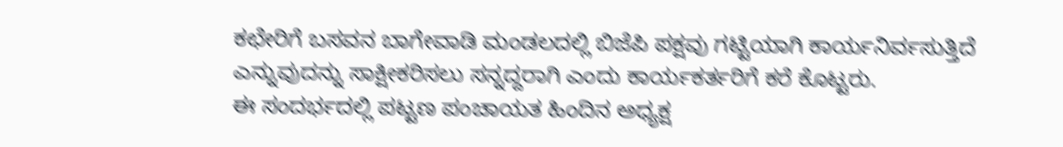ಕಛೇರಿಗೆ ಬಸವನ ಬಾಗೇವಾಡಿ ಮಂಡಲದಲ್ಲಿ ಬಿಜೆಪಿ ಪಕ್ಷವು ಗಟ್ಟಿಯಾಗಿ ಕಾರ್ಯನಿರ್ವಸುತ್ತಿದೆ ಎನ್ನುವುದನ್ನು ಸಾಕ್ಷೀಕರಿಸಲು ಸನ್ನದ್ದರಾಗಿ ಎಂದು ಕಾರ್ಯಕರ್ತರಿಗೆ ಕರೆ ಕೊಟ್ಟರು.
ಈ ಸಂದರ್ಭದಲ್ಲಿ ಪಟ್ಟಣ ಪಂಚಾಯತ ಹಿಂದಿನ ಅಧ್ಯಕ್ಷ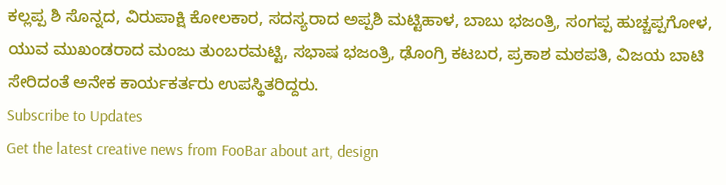ಕಲ್ಲಪ್ಪ ಶಿ ಸೊನ್ನದ, ವಿರುಪಾಕ್ಷಿ ಕೋಲಕಾರ, ಸದಸ್ಯರಾದ ಅಪ್ಪಶಿ ಮಟ್ಟಿಹಾಳ, ಬಾಬು ಭಜಂತ್ರಿ, ಸಂಗಪ್ಪ ಹುಚ್ಚಪ್ಪಗೋಳ, ಯುವ ಮುಖಂಡರಾದ ಮಂಜು ತುಂಬರಮಟ್ಟಿ, ಸಭಾಷ ಭಜಂತ್ರಿ, ಢೊಂಗ್ರಿ ಕಟಬರ, ಪ್ರಕಾಶ ಮಠಪತಿ, ವಿಜಯ ಬಾಟಿ ಸೇರಿದಂತೆ ಅನೇಕ ಕಾರ್ಯಕರ್ತರು ಉಪಸ್ಥಿತರಿದ್ದರು.
Subscribe to Updates
Get the latest creative news from FooBar about art, design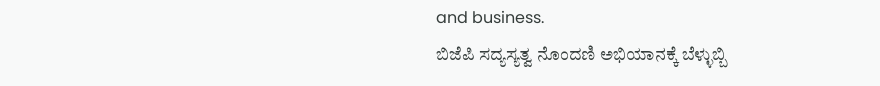and business.
ಬಿಜೆಪಿ ಸದ್ಯಸ್ಯತ್ವ ನೊಂದಣಿ ಅಭಿಯಾನಕ್ಕೆ ಬೆಳ್ಳುಬ್ಬಿ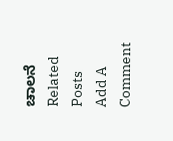ಚಾಲನೆ
Related Posts
Add A Comment